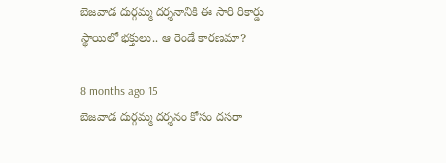బెజవాడ దుర్గమ్మ దర్శనానికి ఈ సారి రికార్డు స్థాయిలో భక్తులు.. ఆ రెండే కారణమా?

8 months ago 15
బెజవాడ దుర్గమ్మ దర్శనం కోసం దసరా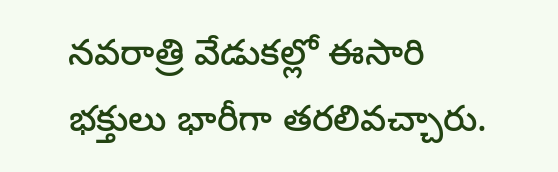నవరాత్రి వేడుకల్లో ఈసారి భక్తులు భారీగా తరలివచ్చారు.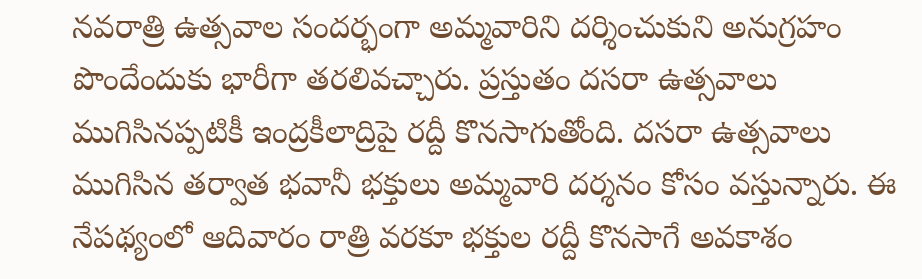నవరాత్రి ఉత్సవాల సందర్భంగా అమ్మవారిని దర్శించుకుని అనుగ్రహం పొందేందుకు భారీగా తరలివచ్చారు. ప్రస్తుతం దసరా ఉత్సవాలు ముగిసినప్పటికీ ఇంద్రకీలాద్రిపై రద్దీ కొనసాగుతోంది. దసరా ఉత్సవాలు ముగిసిన తర్వాత భవానీ భక్తులు అమ్మవారి దర్శనం కోసం వస్తున్నారు. ఈ నేపథ్యంలో ఆదివారం రాత్రి వరకూ భక్తుల రద్దీ కొనసాగే అవకాశం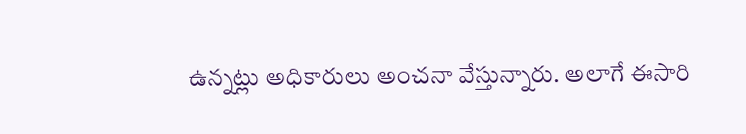ఉన్నట్లు అధికారులు అంచనా వేస్తున్నారు. అలాగే ఈసారి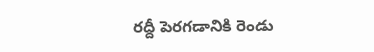రద్దీ పెరగడానికి రెండు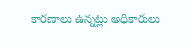కారణాలు ఉన్నట్లు అధికారులు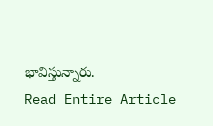భావిస్తున్నారు.
Read Entire Article